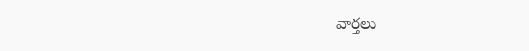వార్త‌లు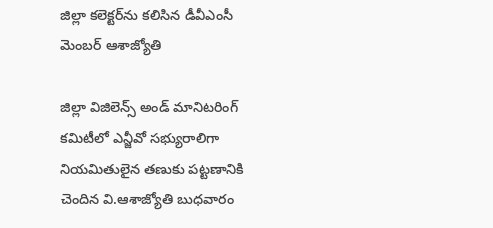జిల్లా కలెక్టర్‌ను కలిసిన డీవీఎంసీ మెంబర్‌ ఆశాజ్యోతి

జిల్లా విజిలెన్స్‌ అండ్‌ మానిటరింగ్‌ కమిటీలో ఎన్జీవో సభ్యురాలిగా నియమితులైన తణుకు పట్టణానికి చెందిన వి.ఆశాజ్యోతి బుధవారం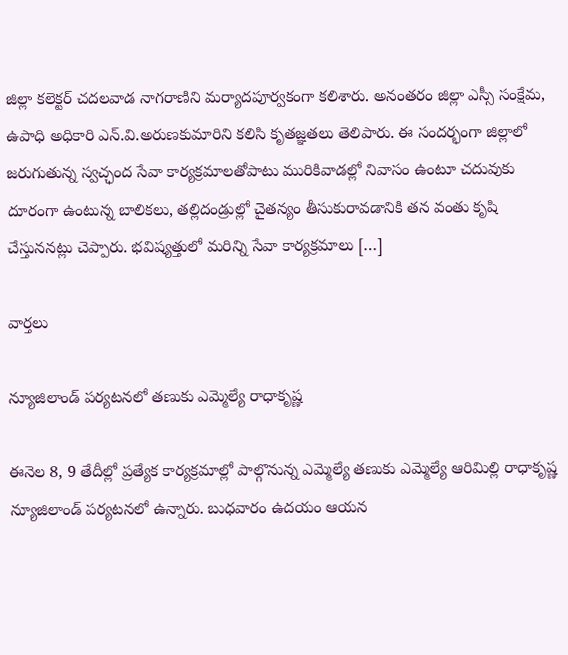జిల్లా కలెక్టర్‌ చదలవాడ నాగరాణిని మర్యాదపూర్వకంగా కలిశారు. అనంతరం జిల్లా ఎస్సీ సంక్షేమ, ఉపాధి అధికారి ఎన్‌.వి.అరుణకుమారిని కలిసి కృతజ్ఞతలు తెలిపారు. ఈ సందర్భంగా జిల్లాలో జరుగుతున్న స్వచ్ఛంద సేవా కార్యక్రమాలతోపాటు మురికివాడల్లో నివాసం ఉంటూ చదువుకు దూరంగా ఉంటున్న బాలికలు, తల్లిదండ్రుల్లో చైతన్యం తీసుకురావడానికి తన వంతు కృషి చేస్తుననట్లు చెప్పారు. భవిష్యత్తులో మరిన్ని సేవా కార్యక్రమాలు […]

వార్త‌లు

న్యూజిలాండ్ పర్యటనలో తణుకు ఎమ్మెల్యే రాధాకృష్ణ

ఈనెల 8, 9 తేదీల్లో ప్రత్యేక కార్యక్రమాల్లో పాల్గొనున్న ఎమ్మెల్యే తణుకు ఎమ్మెల్యే ఆరిమిల్లి రాధాకృష్ణ న్యూజిలాండ్‌ పర్యటనలో ఉన్నారు. బుధవారం ఉదయం ఆయన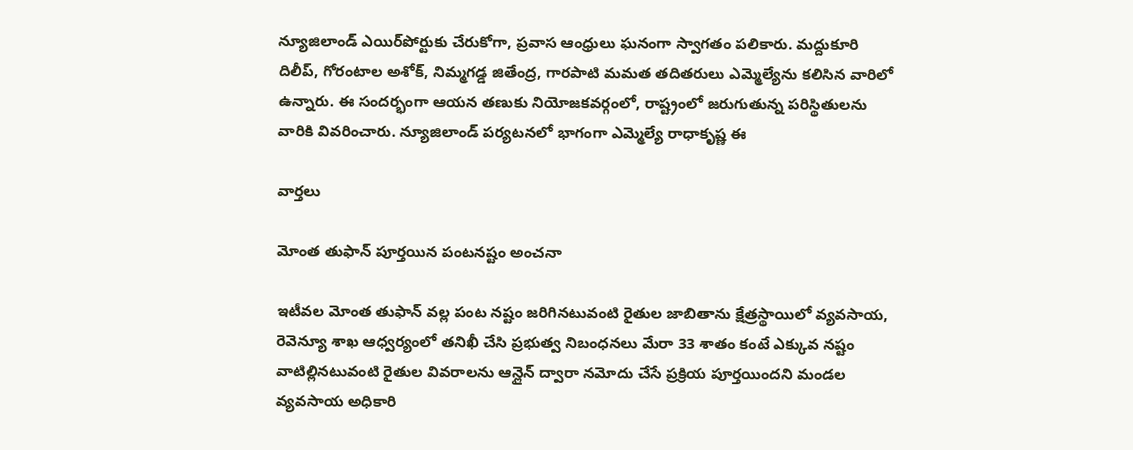న్యూజిలాండ్‌ ఎయిర్‌పోర్టుకు చేరుకోగా, ప్రవాస ఆంధ్రులు ఘనంగా స్వాగతం పలికారు. మద్దుకూరి దిలీప్‌, గోరంటాల అశోక్‌, నిమ్మగడ్డ జితేంద్ర, గారపాటి మమత తదితరులు ఎమ్మెల్యేను కలిసిన వారిలో ఉన్నారు. ఈ సందర్భంగా ఆయన తణుకు నియోజకవర్గంలో, రాష్ట్రంలో జరుగుతున్న పరిస్థితులను వారికి వివరించారు. న్యూజిలాండ్ పర్యటనలో భాగంగా ఎమ్మెల్యే రాధాకృష్ణ ఈ

వార్త‌లు

మోంత తుఫాన్ పూర్తయిన పంటనష్టం అంచనా

ఇటీవల మోంత తుఫాన్ వల్ల పంట నష్టం జరిగినటువంటి రైతుల జాబితాను క్షేత్రస్థాయిలో వ్యవసాయ, రెవెన్యూ శాఖ ఆధ్వర్యంలో తనిఖీ చేసి ప్రభుత్వ నిబంధనలు మేరా 33 శాతం కంటే ఎక్కువ నష్టం వాటిల్లినటువంటి రైతుల వివరాలను ఆన్లైన్ ద్వారా నమోదు చేసే ప్రక్రియ పూర్తయిందని మండల వ్యవసాయ అధికారి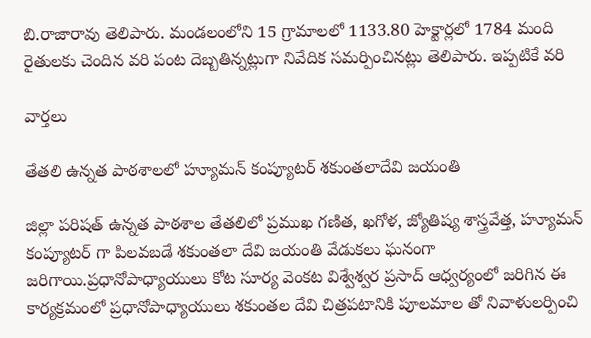బి.రాజారావు తెలిపారు. మండలంలోని 15 గ్రామాలలో 1133.80 హెక్టార్లలో 1784 మంది రైతులకు చెందిన వరి పంట దెబ్బతిన్నట్లుగా నివేదిక సమర్పించినట్లు తెలిపారు. ఇప్పటికే వరి

వార్త‌లు

తేతలి ఉన్నత పాఠశాలలో హ్యూమన్ కంప్యూటర్ శకుంతలాదేవి జయంతి

జిల్లా పరిషత్ ఉన్నత పాఠశాల తేతలిలో ప్రముఖ గణిత, ఖగోళ, జ్యోతిష్య శాస్త్రవేత్త, హ్యూమన్ కంప్యూటర్ గా పిలవబడే శకుంతలా దేవి జయంతి వేడుకలు ఘనంగా జరిగాయి.ప్రధానోపాధ్యాయులు కోట సూర్య వెంకట విశ్వేశ్వర ప్రసాద్ ఆధ్వర్యంలో జరిగిన ఈ కార్యక్రమంలో ప్రధానోపాధ్యాయులు శకుంతల దేవి చిత్రపటానికి పూలమాల తో నివాళులర్పించి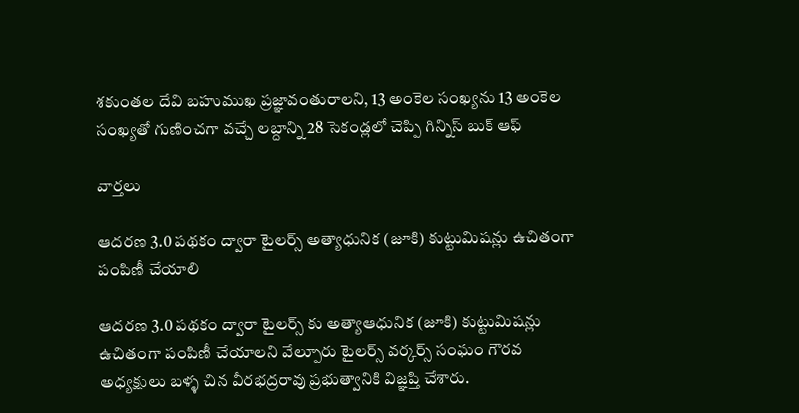శకుంతల దేవి బహుముఖ ప్రజ్ఞావంతురాలని, 13 అంకెల సంఖ్యను 13 అంకెల సంఖ్యతో గుణించగా వచ్చే లబ్దాన్ని 28 సెకండ్లలో చెప్పి గిన్నిస్ బుక్ ఆఫ్

వార్త‌లు

ఆదరణ 3.0 పథకం ద్వారా టైలర్స్ అత్యాధునిక (జూకి) కుట్టుమిషన్లు ఉచితంగా పంపిణీ చేయాలి

ఆదరణ 3.0 పథకం ద్వారా టైలర్స్ కు అత్యాఆధునిక (జూకి) కుట్టుమిషన్లు ఉచితంగా పంపిణీ చేయాలని వేల్పూరు టైలర్స్ వర్కర్స్ సంఘం గౌరవ అధ్యక్షులు బళ్ళ చిన వీరభద్రరావు ప్రభుత్వానికి విజ్ఞప్తి చేశారు.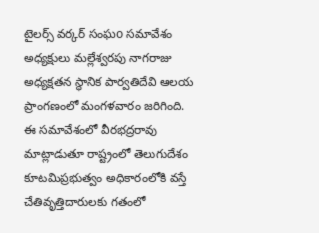టైలర్స్ వర్కర్ సంఘo సమావేశం అధ్యక్షులు మల్లేశ్వరపు నాగరాజు అధ్యక్షతన స్థానిక పార్వతిదేవి ఆలయ ప్రాంగణంలో మంగళవారం జరిగింది. ఈ సమావేశంలో వీరభద్రరావు మాట్లాడుతూ రాష్ట్రంలో తెలుగుదేశం కూటమిప్రభుత్వం అధికారంలోకి వస్తే చేతివృత్తిదారులకు గతంలో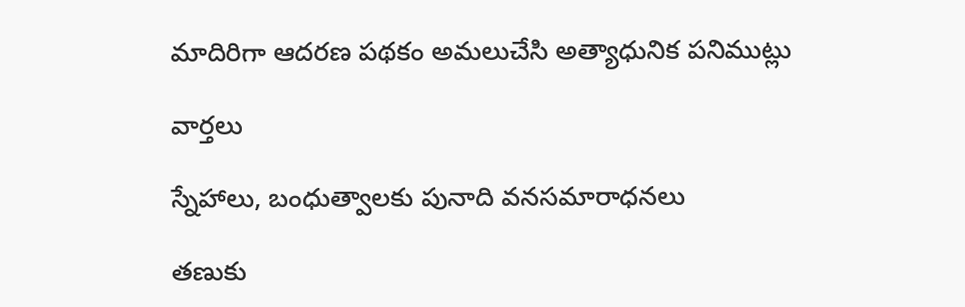మాదిరిగా ఆదరణ పథకం అమలుచేసి అత్యాధునిక పనిముట్లు

వార్త‌లు

స్నేహాలు, బంధుత్వాలకు పునాది వనసమారాధనలు

తణుకు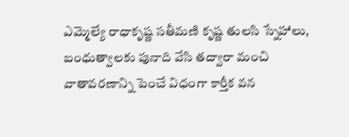ఎమ్మెల్యే రాధాకృష్ణ సతీమణి కృష్ణ తులసి స్నేహాలు, బంధుత్వాలకు పునాది వేసి తద్వారా మంచి వాతావరణాన్ని పెంచే విధంగా కార్తీక వన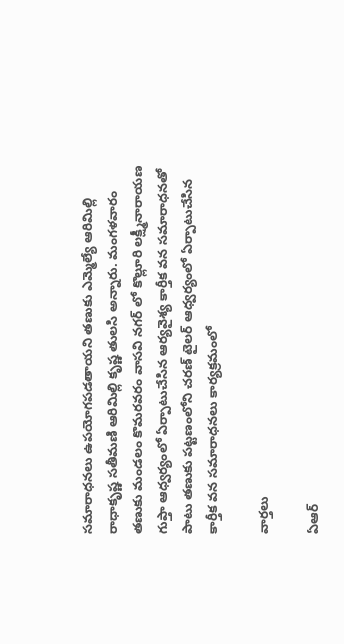సమారాధనలు ఉపయోగపడతాయని తణుకు ఎమ్మెల్యే ఆరిమిల్లి రాధాకృష్ణ సతీమణి ఆరిమిల్లి కృష్ణ తులసి అన్నారు. మంగళవారం తణుకు మండలం కొమరవరం వాసవి నగర్ లో కొల్లూరి లక్ష్మీనారాయణ గుప్తా ఆధ్వర్యంలో ఏర్పాటుచేసిన ఆర్యవైశ్య కార్తీక వన సమారాధనతో పాటు తణుకు పట్టణంలోని చరణ్ టైలర్ ఆధ్వర్యంలో ఏర్పాటుచేసిన కార్తీక వన సమారాధనలు కార్యక్రమంలో

వార్త‌లు

ఏఆర్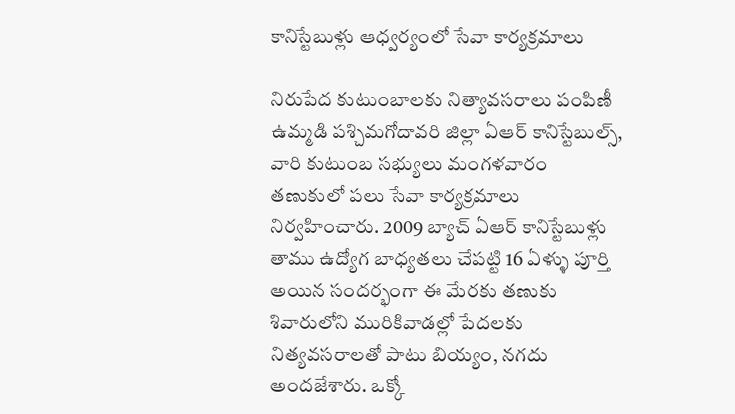కానిస్టేబుళ్లు ఆధ్వర్యంలో సేవా కార్యక్రమాలు

నిరుపేద కుటుంబాలకు నిత్యావసరాలు పంపిణీ ఉమ్మడి పశ్చిమగోదావరి జిల్లా ఏఆర్ కానిస్టేబుల్స్, వారి కుటుంబ సభ్యులు మంగళవారం తణుకులో పలు సేవా కార్యక్రమాలు నిర్వహించారు. 2009 బ్యాచ్ ఏఆర్ కానిస్టేబుళ్లు తాము ఉద్యోగ బాధ్యతలు చేపట్టి 16 ఏళ్ళు పూర్తి అయిన సందర్భంగా ఈ మేరకు తణుకు శివారులోని మురికివాడల్లో పేదలకు నిత్యవసరాలతో పాటు బియ్యం, నగదు అందజేశారు. ఒక్కో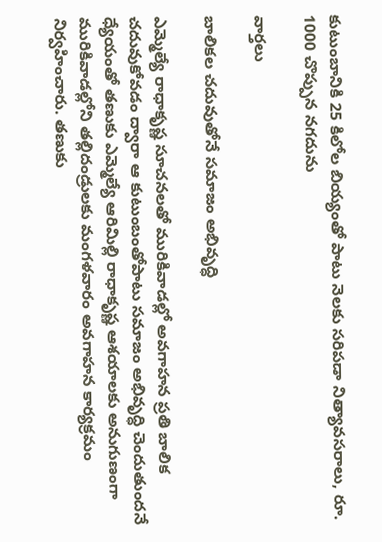కుటుంబానికి 25 కిలోల బియ్యంతో పాటు నెలకు సరిపడా నిత్యావసరాలు, రూ. 1000 చొప్పున నగదును

వార్త‌లు

బాలికల చదువుతోనే సమాజం అభివృద్ధి

ఎమ్మెల్యే రాధాకృష్ణ సూచనలతో మురికివాడల్లో అవగాహన ప్రతి బాలిక చదువుకోవడం ద్వారా ఆ కుటుంబంతోపాటు సమాజం అభివృద్ధి చెందుతుందనే ధ్యేయంతో తణుకు ఎమ్మెల్యే ఆరిమిల్లి రాధాకృష్ణ ఆశయాలకు అనుగుణంగా మురికివాడల్లోని తల్లిదండ్రులకు మంగళవారం అవగాహన కార్యక్రమం నిర్వహించారు. తణుకు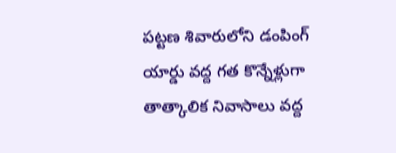పట్టణ శివారులోని డంపింగ్‌ యార్డు వద్ద గత కొన్నేళ్లుగా తాత్కాలిక నివాసాలు వద్ద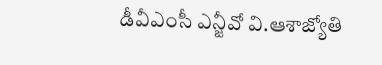డీవీఎంసీ ఎన్జీవో వి.ఆశాజ్యోతి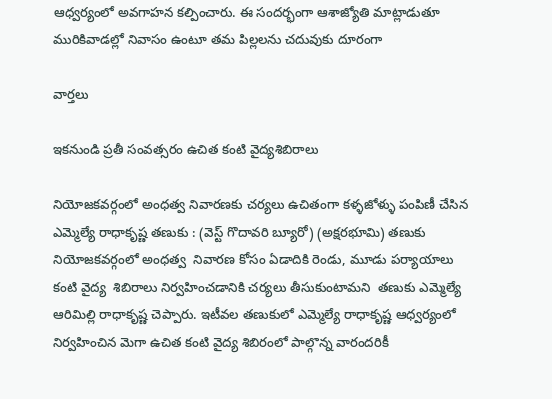ఆధ్వర్యంలో అవగాహన కల్పించారు. ఈ సందర్భంగా ఆశాజ్యోతి మాట్లాడుతూ మురికివాడల్లో నివాసం ఉంటూ తమ పిల్లలను చదువుకు దూరంగా

వార్త‌లు

ఇకనుండి ప్రతీ సంవత్సరం ఉచిత కంటి వైద్యశిబిరాలు

నియోజకవర్గంలో అంధత్వ నివారణకు చర్యలు ఉచితంగా కళ్ళజోళ్ళు పంపిణీ చేసిన ఎమ్మెల్యే రాధాకృష్ణ తణుకు : (వెస్ట్ గొదావరి బ్యూరో) (అక్షరభూమి) తణుకు నియోజకవర్గంలో అంధత్వ  నివారణ కోసం ఏడాదికి రెండు, మూడు పర్యాయాలు కంటి వైద్య  శిబిరాలు నిర్వహించడానికి చర్యలు తీసుకుంటామని  తణుకు ఎమ్మెల్యే ఆరిమిల్లి రాధాకృష్ణ చెప్పారు. ఇటీవల తణుకులో ఎమ్మెల్యే రాధాకృష్ణ ఆధ్వర్యంలో నిర్వహించిన మెగా ఉచిత కంటి వైద్య శిబిరంలో పాల్గొన్న వారందరికీ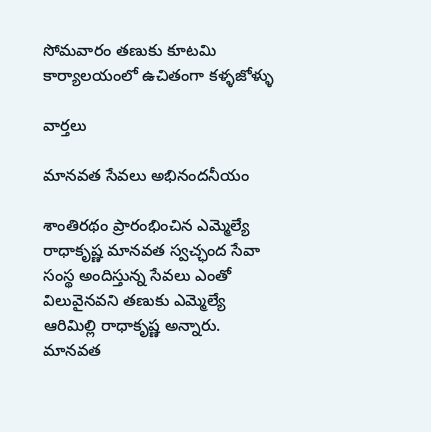సోమవారం తణుకు కూటమి కార్యాలయంలో ఉచితంగా కళ్ళజోళ్ళు

వార్త‌లు

మానవత సేవలు అభినందనీయం

శాంతిరథం ప్రారంభించిన ఎమ్మెల్యే రాధాకృష్ణ మానవత స్వచ్ఛంద సేవా సంస్థ అందిస్తున్న సేవలు ఎంతో విలువైనవని తణుకు ఎమ్మెల్యే ఆరిమిల్లి రాధాకృష్ణ అన్నారు. మానవత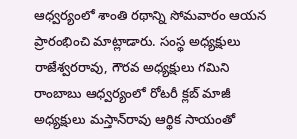ఆధ్వర్యంలో శాంతి రథాన్ని సోమవారం ఆయన ప్రారంభించి మాట్లాడారు. సంస్థ అధ్యక్షులు రాజేశ్వరరావు, గౌరవ అధ్యక్షులు గమిని రాంబాబు ఆధ్వర్యంలో రోటరీ క్లబ్‌ మాజీ అధ్యక్షులు మస్తాన్‌రావు ఆర్థిక సాయంతో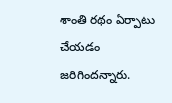శాంతి రథం ఏర్పాటు చేయడం జరిగిందన్నారు.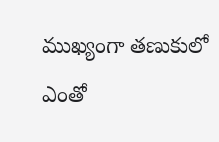ముఖ్యంగా తణుకులో ఎంతో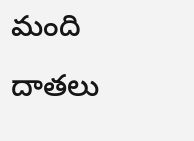మంది దాతలు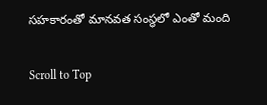సహకారంతో మానవత సంస్థలో ఎంతో మంది

Scroll to Top